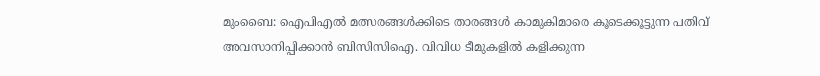മുംബൈ: ഐപിഎൽ മത്സരങ്ങൾക്കിടെ താരങ്ങൾ കാമുകിമാരെ കൂടെക്കൂട്ടുന്ന പതിവ് അവസാനിപ്പിക്കാൻ ബിസിസിഐ. വിവിധ ടീമുകളിൽ കളിക്കുന്ന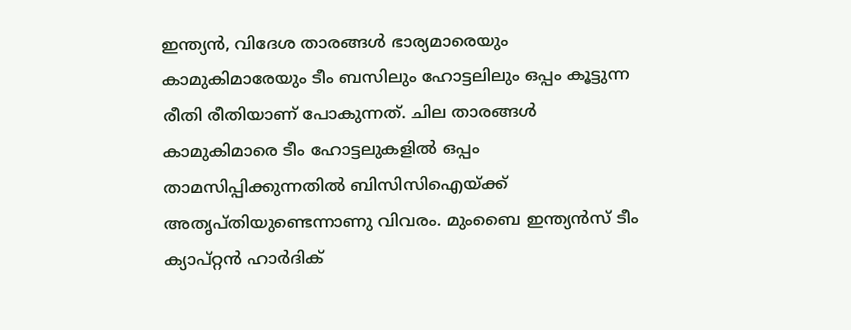ഇന്ത്യൻ, വിദേശ താരങ്ങൾ ഭാര്യമാരെയും കാമുകിമാരേയും ടീം ബസിലും ഹോട്ടലിലും ഒപ്പം കൂട്ടുന്ന രീതി രീതിയാണ് പോകുന്നത്. ചില താരങ്ങൾ കാമുകിമാരെ ടീം ഹോട്ടലുകളിൽ ഒപ്പം താമസിപ്പിക്കുന്നതിൽ ബിസിസിഐയ്ക്ക് അതൃപ്തിയുണ്ടെന്നാണു വിവരം. മുംബൈ ഇന്ത്യൻസ് ടീം ക്യാപ്റ്റൻ ഹാർദിക്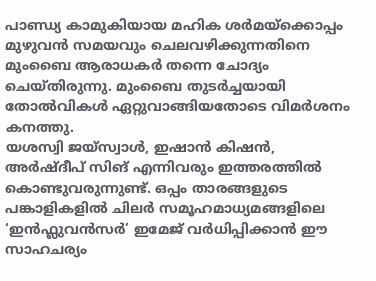പാണ്ഡ്യ കാമുകിയായ മഹിക ശർമയ്ക്കൊപ്പം മുഴുവൻ സമയവും ചെലവഴിക്കുന്നതിനെ മുംബൈ ആരാധകർ തന്നെ ചോദ്യം ചെയ്തിരുന്നു. മുംബൈ തുടർച്ചയായി തോൽവികൾ ഏറ്റുവാങ്ങിയതോടെ വിമർശനം കനത്തു.
യശസ്വി ജയ്സ്വാൾ, ഇഷാൻ കിഷൻ, അർഷ്ദീപ് സിങ് എന്നിവരും ഇത്തരത്തിൽ കൊണ്ടുവരുന്നുണ്ട്. ഒപ്പം താരങ്ങളുടെ പങ്കാളികളിൽ ചിലർ സമൂഹമാധ്യമങ്ങളിലെ ‘ഇൻഫ്ലുവൻസർ’ ഇമേജ് വർധിപ്പിക്കാൻ ഈ സാഹചര്യം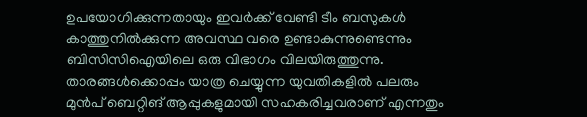ഉപയോഗിക്കുന്നതായും ഇവർക്ക് വേണ്ടി ടീം ബസുകൾ കാത്തുനിൽക്കുന്ന അവസ്ഥ വരെ ഉണ്ടാകുന്നുണ്ടെന്നും ബിസിസിഐയിലെ ഒരു വിഭാഗം വിലയിരുത്തുന്നു. താരങ്ങൾക്കൊപ്പം യാത്ര ചെയ്യുന്ന യുവതികളിൽ പലരും മുൻപ് ബെറ്റിങ് ആപ്പുകളുമായി സഹകരിച്ചവരാണ് എന്നതും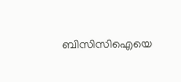ബിസിസിഐയെ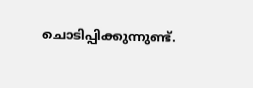ചൊടിപ്പിക്കുന്നുണ്ട്.